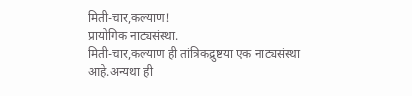मिती-चार,कल्याण!
प्रायोगिक नाट्यसंस्था.
मिती-चार,कल्याण ही तांत्रिकद्रुष्टया एक नाट्यसंस्था आहे.अन्यथा ही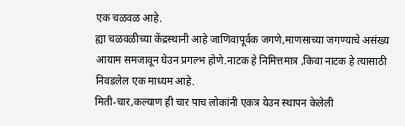एक चळवळ आहे.
ह्या चळवळीच्या केंद्रस्थानी आहे जाणिवापूर्वक जगणे,माणसाच्या जगण्याचे असंख्य आयाम समजावून घेउन प्रगल्भ होणे.नाटक हे निमित्तमात्र ,किवा नाटक हे त्यासाठी निवडलेल एक माध्यम आहे.
मिती-चार,कल्याण ही चार पाच लोकांनी एकत्र येउन स्थापन केलेली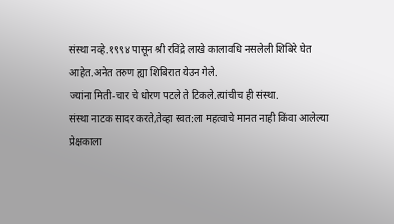संस्था नव्हे.१९९४ पासून श्री रविंद्रे लाखे कालावधि नसलेली शिबिरे घेत आहेत.अनेत तरुण ह्या शिबिरात येउन गेले.
ज्यांना मिती-चार चे धोरण पटले ते टिकले.त्यांचीच ही संस्था.
संस्था नाटक सादर करते,तेव्हा स्वत:ला महत्वाचे मानत नाही किंवा आलेल्या प्रेक्षकाला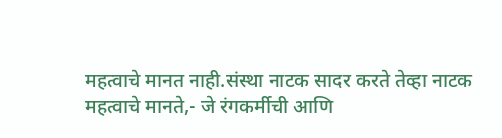महत्वाचे मानत नाही.संस्था नाटक सादर करते तेव्हा नाटक महत्वाचे मानते,- जे रंगकर्मीची आणि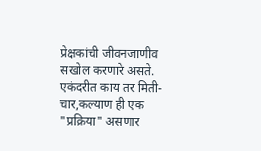प्रेक्षकांची जीवनजाणीव सखोल करणारे असते.
एकंदरीत काय तर मिती-चार,कल्याण ही एक "प्रक्रिया" असणार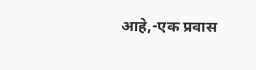आहे,-एक प्रवास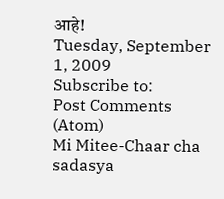आहे!
Tuesday, September 1, 2009
Subscribe to:
Post Comments (Atom)
Mi Mitee-Chaar cha sadasya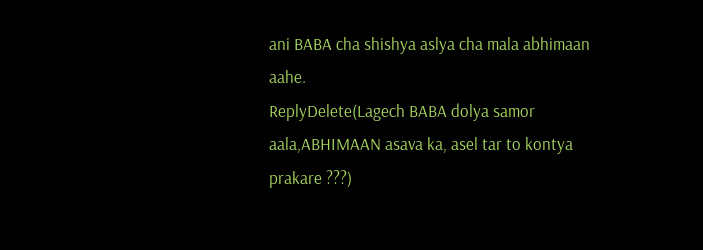ani BABA cha shishya aslya cha mala abhimaan aahe.
ReplyDelete(Lagech BABA dolya samor aala,ABHIMAAN asava ka, asel tar to kontya prakare ???)